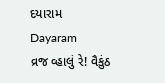દયારામ
Dayaram
વ્રજ વ્હાલું રે! વૈકુંઠ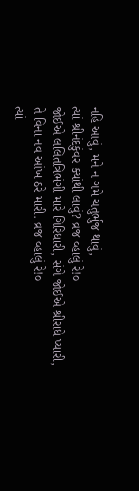નહિ આવું, મને ન ગમે ચતુર્ભુજ થાવું,
ત્યાં શ્રીનંદકુંવર ક્યાંથી લાવું? વ્રજ વ્હાલું રે!૦
જોઈએ લલિતત્રિભંગી મારે ગિરિધારી, સંગે જોઈએ શ્રીરાધે પ્યારી,
તે વિના નવ આંખ ઠરે મારી. વ્રજ વ્હાલું રે!૦
ત્યાં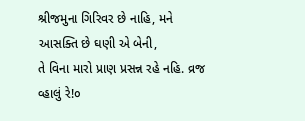શ્રીજમુના ગિરિવર છે નાહિ, મને આસક્તિ છે ઘણી એ બેની,
તે વિના મારો પ્રાણ પ્રસન્ન રહે નહિ. વ્રજ વ્હાલું રે!૦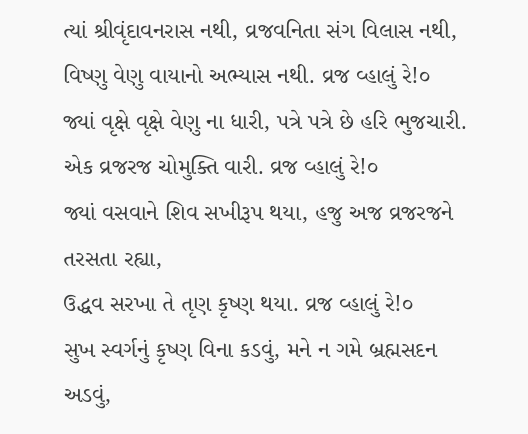ત્યાં શ્રીવૃંદાવનરાસ નથી, વ્રજવનિતા સંગ વિલાસ નથી,
વિષ્ણુ વેણુ વાયાનો અભ્યાસ નથી. વ્રજ વ્હાલું રે!૦
જ્યાં વૃક્ષે વૃક્ષે વેણુ ના ધારી, પત્રે પત્રે છે હરિ ભુજચારી.
એક વ્રજરજ ચોમુક્તિ વારી. વ્રજ વ્હાલું રે!૦
જ્યાં વસવાને શિવ સખીરૂપ થયા, હજુ અજ વ્રજરજને તરસતા રહ્યા,
ઉદ્ધવ સરખા તે તૃણ કૃષ્ણ થયા. વ્રજ વ્હાલું રે!૦
સુખ સ્વર્ગનું કૃષ્ણ વિના કડવું, મને ન ગમે બ્રહ્મસદન અડવું,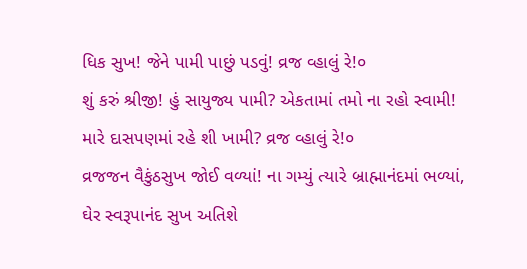ધિક સુખ! જેને પામી પાછું પડવું! વ્રજ વ્હાલું રે!૦
શું કરું શ્રીજી! હું સાયુજ્ય પામી? એકતામાં તમો ના રહો સ્વામી!
મારે દાસપણમાં રહે શી ખામી? વ્રજ વ્હાલું રે!૦
વ્રજજન વૈકુંઠસુખ જોઈ વળ્યાં! ના ગમ્યું ત્યારે બ્રાહ્માનંદમાં ભળ્યાં,
ઘેર સ્વરૂપાનંદ સુખ અતિશે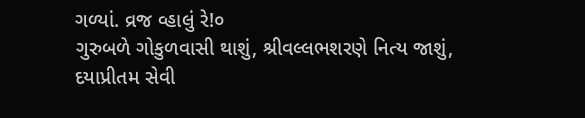ગળ્યાં. વ્રજ વ્હાલું રે!૦
ગુરુબળે ગોકુળવાસી થાશું, શ્રીવલ્લભશરણે નિત્ય જાશું,
દયાપ્રીતમ સેવી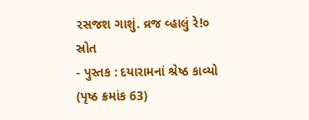રસજશ ગાશું. વ્રજ વ્હાલું રે!૦
સ્રોત
- પુસ્તક : દયારામનાં શ્રેષ્ઠ કાવ્યો (પૃષ્ઠ ક્રમાંક 63)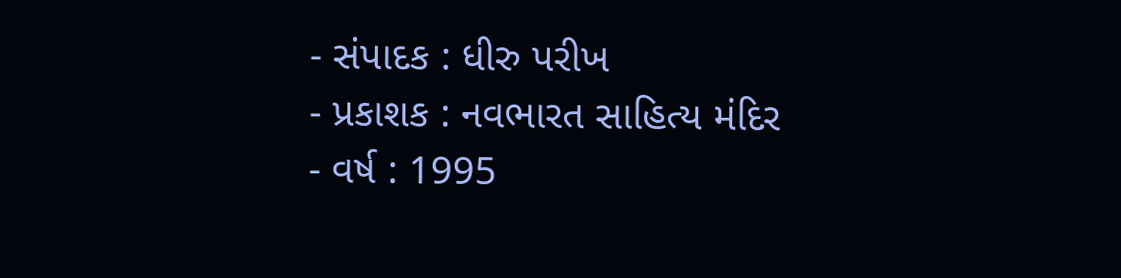- સંપાદક : ધીરુ પરીખ
- પ્રકાશક : નવભારત સાહિત્ય મંદિર
- વર્ષ : 1995